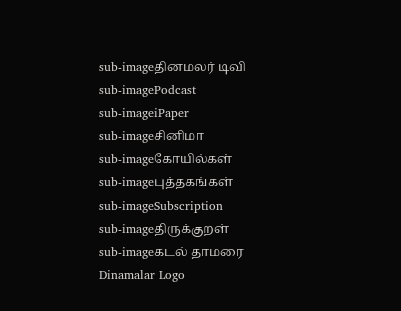sub-imageதினமலர் டிவி
sub-imagePodcast
sub-imageiPaper
sub-imageசினிமா
sub-imageகோயில்கள்
sub-imageபுத்தகங்கள்
sub-imageSubscription
sub-imageதிருக்குறள்
sub-imageகடல் தாமரை
Dinamalar Logo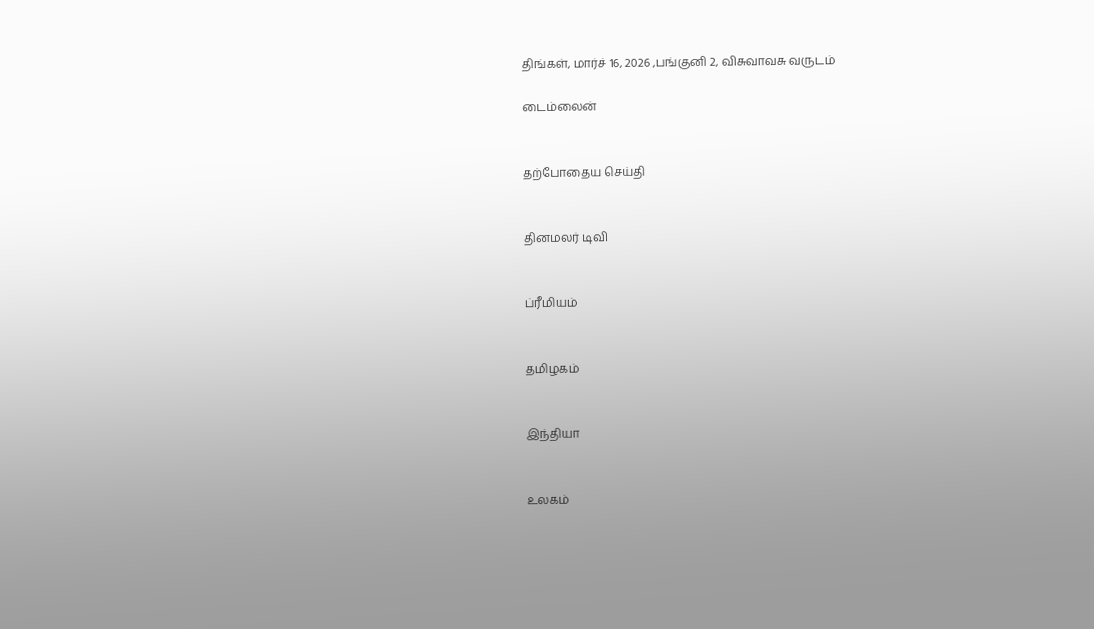திங்கள், மார்ச் 16, 2026 ,பங்குனி 2, விசுவாவசு வருடம்

டைம்லைன்


தற்போதைய செய்தி


தினமலர் டிவி


ப்ரீமியம்


தமிழகம்


இந்தியா


உலகம்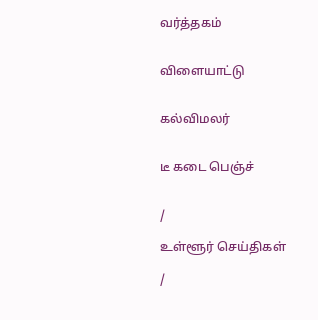வர்த்தகம்


விளையாட்டு


கல்விமலர்


டீ கடை பெஞ்ச்


/

உள்ளூர் செய்திகள்

/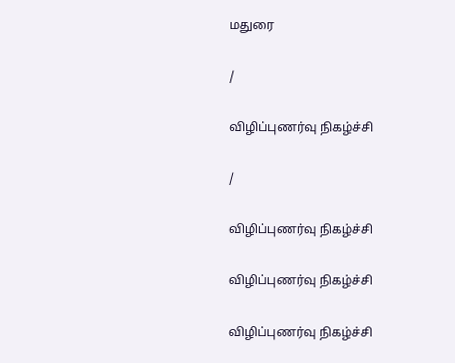மதுரை

/

விழிப்புணர்வு நிகழ்ச்சி

/

விழிப்புணர்வு நிகழ்ச்சி

விழிப்புணர்வு நிகழ்ச்சி

விழிப்புணர்வு நிகழ்ச்சி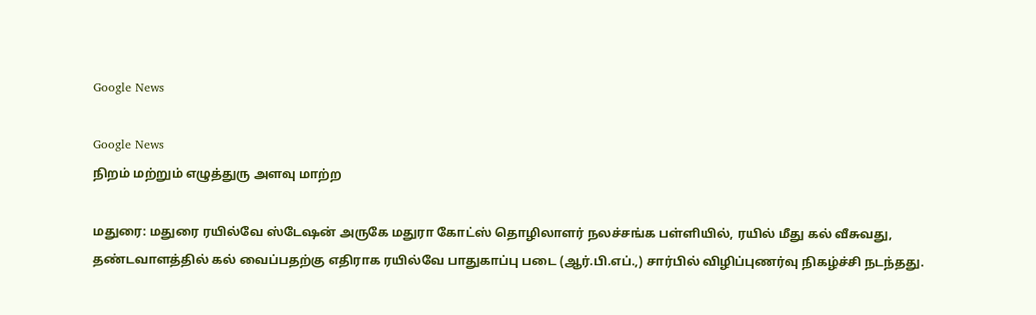Google News

Google News
நிறம் மற்றும் எழுத்துரு அளவு மாற்ற

மதுரை: மதுரை ரயில்வே ஸ்டேஷன் அருகே மதுரா கோட்ஸ் தொழிலாளர் நலச்சங்க பள்ளியில், ரயில் மீது கல் வீசுவது, தண்டவாளத்தில் கல் வைப்பதற்கு எதிராக ரயில்வே பாதுகாப்பு படை (ஆர்.பி.எப்.,) சார்பில் விழிப்புணர்வு நிகழ்ச்சி நடந்தது.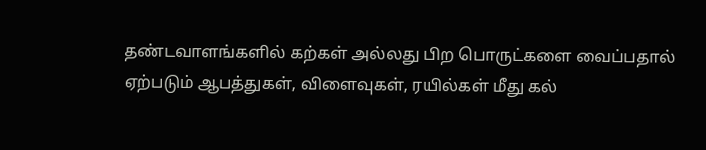தண்டவாளங்களில் கற்கள் அல்லது பிற பொருட்களை வைப்பதால் ஏற்படும் ஆபத்துகள், விளைவுகள், ரயில்கள் மீது கல்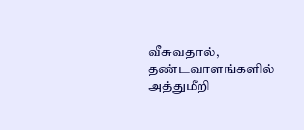வீசுவதால், தண்டவாளங்களில் அத்துமீறி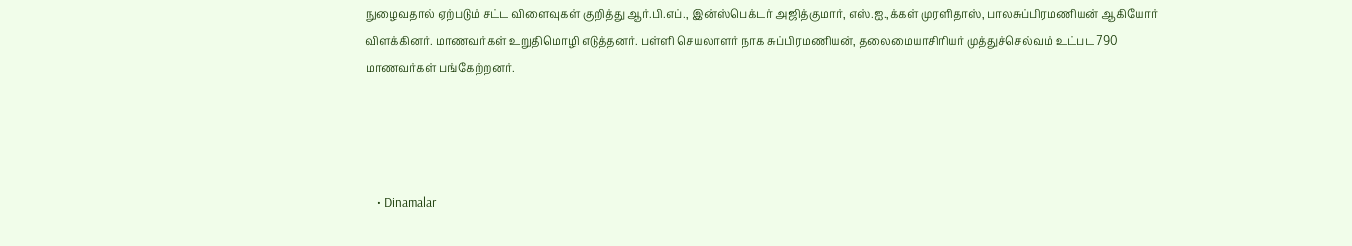நுழைவதால் ஏற்படும் சட்ட விளைவுகள் குறித்து ஆர்.பி.எப்., இன்ஸ்பெக்டர் அஜித்குமார், எஸ்.ஐ.,க்கள் முரளிதாஸ், பாலசுப்பிரமணியன் ஆகியோர் விளக்கினர். மாணவர்கள் உறுதிமொழி எடுத்தனர். பள்ளி செயலாளர் நாக சுப்பிரமணியன், தலைமையாசிரியர் முத்துச்செல்வம் உட்பட 790 மாணவர்கள் பங்கேற்றனர்.




    • Dinamalar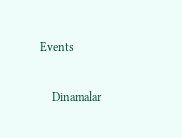Events


    Dinamalar